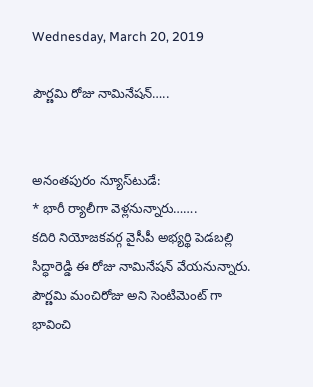Wednesday, March 20, 2019

పౌర్ణమి రోజు నామినేషన్…..


అనంతపురం న్యూస్‌టుడే:
* భారీ ర్యాలీగా వెళ్లనున్నారు…….
కదిరి నియోజకవర్గ వైసీపీ అభ్యర్థి పెడబల్లి సిద్ధారెడ్డి ఈ రోజు నామినేషన్ వేయనున్నారు. పౌర్ణమి మంచిరోజు అని సెంటిమెంట్ గా భావించి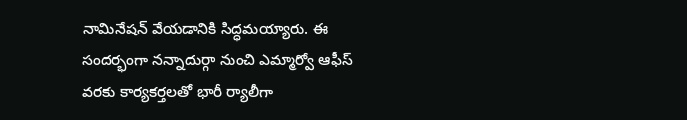నామినేషన్ వేయడానికి సిద్ధమయ్యారు. ఈ సందర్భంగా నన్నాదుర్గా నుంచి ఎమ్మార్వో ఆఫీస్ వరకు కార్యకర్తలతో భారీ ర్యాలీగా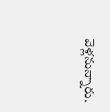వెళ్లనున్నారు.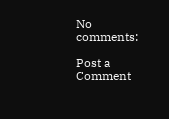No comments:

Post a Comment